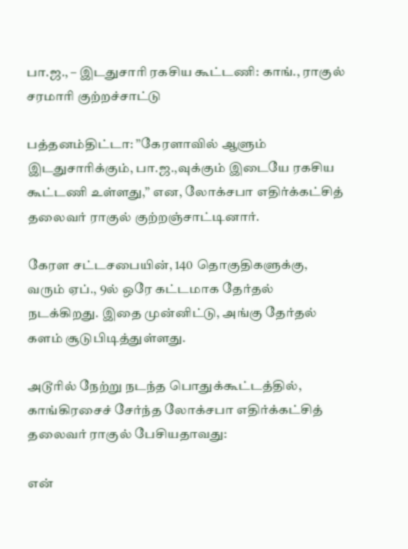பா.ஜ., – இடதுசாரி ரகசிய கூட்டணி: காங்., ராகுல் சரமாரி குற்றச்சாட்டு

பத்தனம்திட்டா: ”கேரளாவில் ஆளும் இடதுசாரிக்கும், பா.ஜ.,வுக்கும் இடையே ரகசிய கூட்டணி உள்ளது,” என, லோக்சபா எதிர்க்கட்சித் தலைவர் ராகுல் குற்றஞ்சாட்டினார்.

கேரள சட்டசபையின், 140 தொகுதிகளுக்கு, வரும் ஏப்., 9ல் ஒரே கட்டமாக தேர்தல் நடக்கிறது. இதை முன்னிட்டு, அங்கு தேர்தல் களம் சூடுபிடித்துள்ளது.

அடூரில் நேற்று நடந்த பொதுக்கூட்டத்தில், காங்கிரசைச் சேர்ந்த லோக்சபா எதிர்க்கட்சித் தலைவர் ராகுல் பேசியதாவது:

என்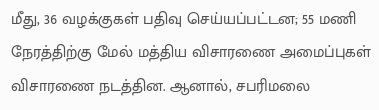மீது, 36 வழக்குகள் பதிவு செய்யப்பட்டன; 55 மணி நேரத்திற்கு மேல் மத்திய விசாரணை அமைப்புகள் விசாரணை நடத்தின. ஆனால், சபரிமலை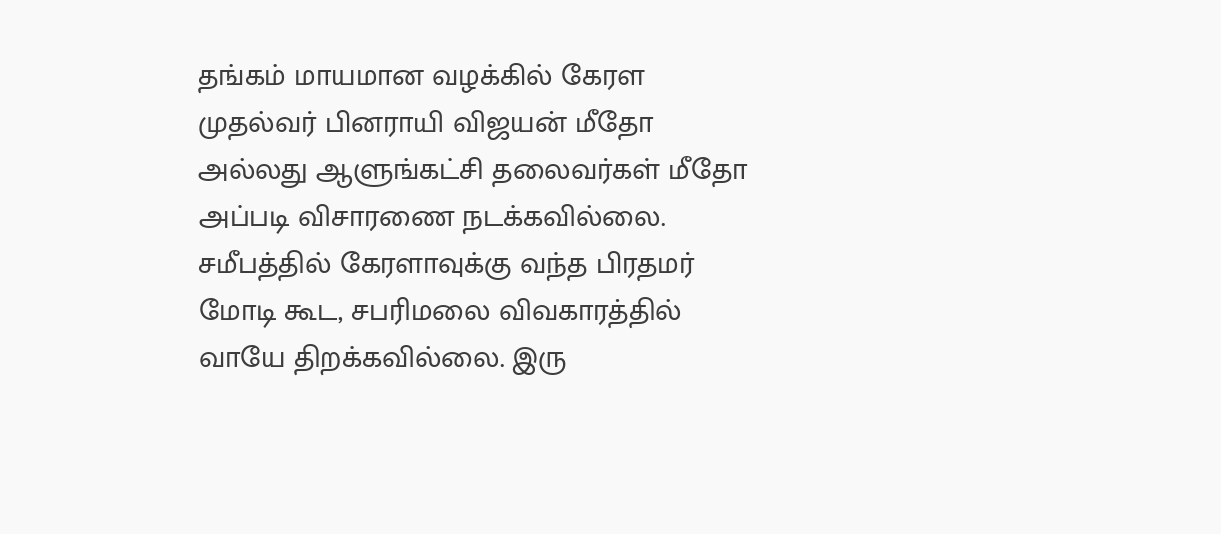தங்கம் மாயமான வழக்கில் கேரள முதல்வர் பினராயி விஜயன் மீதோ அல்லது ஆளுங்கட்சி தலைவர்கள் மீதோ அப்படி விசாரணை நடக்கவில்லை. சமீபத்தில் கேரளாவுக்கு வந்த பிரதமர் மோடி கூட, சபரிமலை விவகாரத்தில் வாயே திறக்கவில்லை. இரு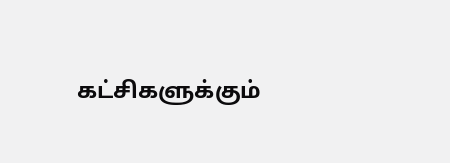கட்சிகளுக்கும்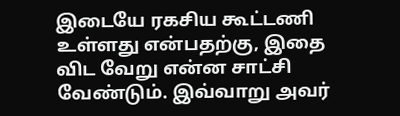இடையே ரகசிய கூட்டணி உள்ளது என்பதற்கு, இதை விட வேறு என்ன சாட்சி வேண்டும். இவ்வாறு அவர்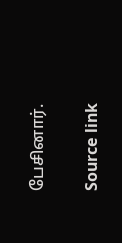பேசினார்.

Source link